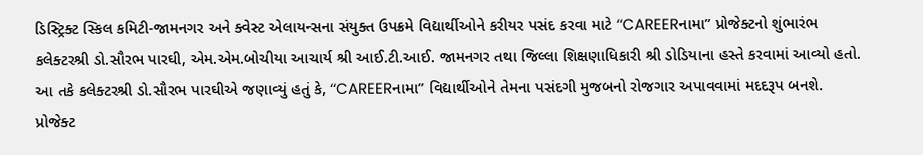ડિસ્ટ્રિક્ટ સ્કિલ કમિટી-જામનગર અને ક્વેસ્ટ એલાયન્સના સંયુક્ત ઉપક્રમે વિદ્યાર્થીઓને કરીયર પસંદ કરવા માટે ‘‘CAREERનામા” પ્રોજેક્ટનો શુંભારંભ કલેક્ટરશ્રી ડો.સૌરભ પારઘી, એમ.એમ.બોચીયા આચાર્ય શ્રી આઈ.ટી.આઈ. જામનગર તથા જિલ્લા શિક્ષણાધિકારી શ્રી ડોડિયાના હસ્તે કરવામાં આવ્યો હતો.
આ તકે કલેક્ટરશ્રી ડો.સૌરભ પારઘીએ જણાવ્યું હતું કે, ‘‘CAREERનામા” વિદ્યાર્થીઓને તેમના પસંદગી મુજબનો રોજગાર અપાવવામાં મદદરૂપ બનશે. પ્રોજેક્ટ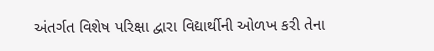અંતર્ગત વિશેષ પરિક્ષા દ્વારા વિદ્યાર્થીની ઓળખ કરી તેના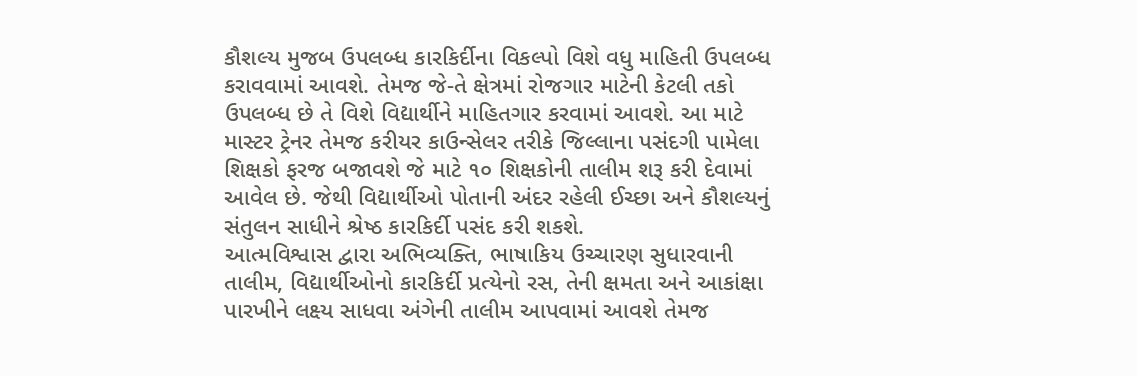કૌશલ્ય મુજબ ઉપલબ્ધ કારકિર્દીના વિકલ્પો વિશે વધુ માહિતી ઉપલબ્ધ કરાવવામાં આવશે. તેમજ જે-તે ક્ષેત્રમાં રોજગાર માટેની કેટલી તકો ઉપલબ્ધ છે તે વિશે વિદ્યાર્થીને માહિતગાર કરવામાં આવશે. આ માટે માસ્ટર ટ્રેનર તેમજ કરીયર કાઉન્સેલર તરીકે જિલ્લાના પસંદગી પામેલા શિક્ષકો ફરજ બજાવશે જે માટે ૧૦ શિક્ષકોની તાલીમ શરૂ કરી દેવામાં આવેલ છે. જેથી વિદ્યાર્થીઓ પોતાની અંદર રહેલી ઈચ્છા અને કૌશલ્યનું સંતુલન સાધીને શ્રેષ્ઠ કારકિર્દી પસંદ કરી શકશે.
આત્મવિશ્વાસ દ્વારા અભિવ્યક્તિ, ભાષાકિય ઉચ્ચારણ સુધારવાની તાલીમ, વિદ્યાર્થીઓનો કારકિર્દી પ્રત્યેનો રસ, તેની ક્ષમતા અને આકાંક્ષા પારખીને લક્ષ્ય સાધવા અંગેની તાલીમ આપવામાં આવશે તેમજ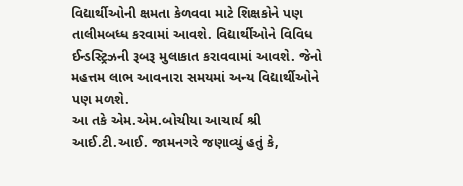વિદ્યાર્થીઓની ક્ષમતા કેળવવા માટે શિક્ષકોને પણ તાલીમબધ્ધ કરવામાં આવશે. વિદ્યાર્થીઓને વિવિધ ઈન્ડસ્ટ્રિઝની રૂબરૂ મુલાકાત કરાવવામાં આવશે. જેનો મહત્તમ લાભ આવનારા સમયમાં અન્ય વિદ્યાર્થીઓને પણ મળશે.
આ તકે એમ.એમ.બોચીયા આચાર્ય શ્રી આઈ.ટી.આઈ. જામનગરે જણાવ્યું હતું કે,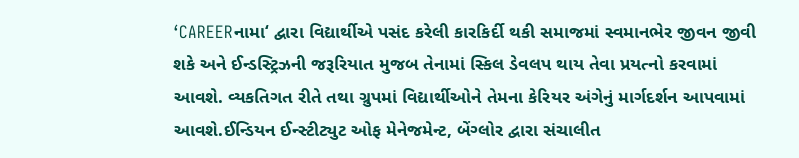‘CAREERનામા‘ દ્વારા વિદ્યાર્થીએ પસંદ કરેલી કારકિર્દી થકી સમાજમાં સ્વમાનભેર જીવન જીવી શકે અને ઈન્ડસ્ટ્રિઝની જરૂરિયાત મુજબ તેનામાં સ્કિલ ડેવલપ થાય તેવા પ્રયત્નો કરવામાં આવશે. વ્યકતિગત રીતે તથા ગ્રુપમાં વિદ્યાર્થીઓને તેમના કેરિયર અંગેનું માર્ગદર્શન આપવામાં આવશે.ઈન્ડિયન ઈન્સ્ટીટ્યુટ ઓફ મેનેજમેન્ટ, બેંગ્લોર દ્વારા સંચાલીત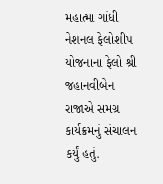મહાત્મા ગાંધી નેશનલ ફેલોશીપ યોજનાના ફેલો શ્રી જહાનવીબેન રાજાએ સમગ્ર કાર્યક્રમનું સંચાલન કર્યું હતું.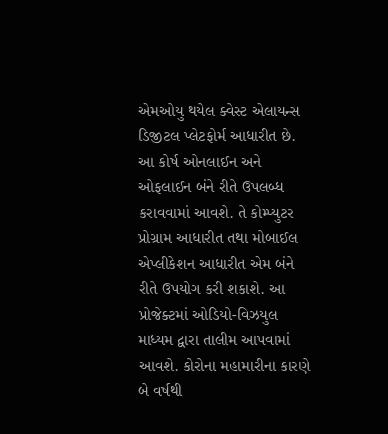એમઓયુ થયેલ ક્વેસ્ટ એલાયન્સ ડિજીટલ પ્લેટફોર્મ આધારીત છે. આ કોર્ષ ઓનલાઈન અને ઓફલાઈન બંને રીતે ઉપલબ્ધ કરાવવામાં આવશે. તે કોમ્પ્યુટર પ્રોગ્રામ આધારીત તથા મોબાઈલ એપ્લીકેશન આધારીત એમ બંને રીતે ઉપયોગ કરી શકાશે. આ પ્રોજેક્ટમાં ઓડિયો-વિઝયુલ માધ્યમ દ્વારા તાલીમ આપવામાં આવશે. કોરોના મહામારીના કારણે બે વર્ષથી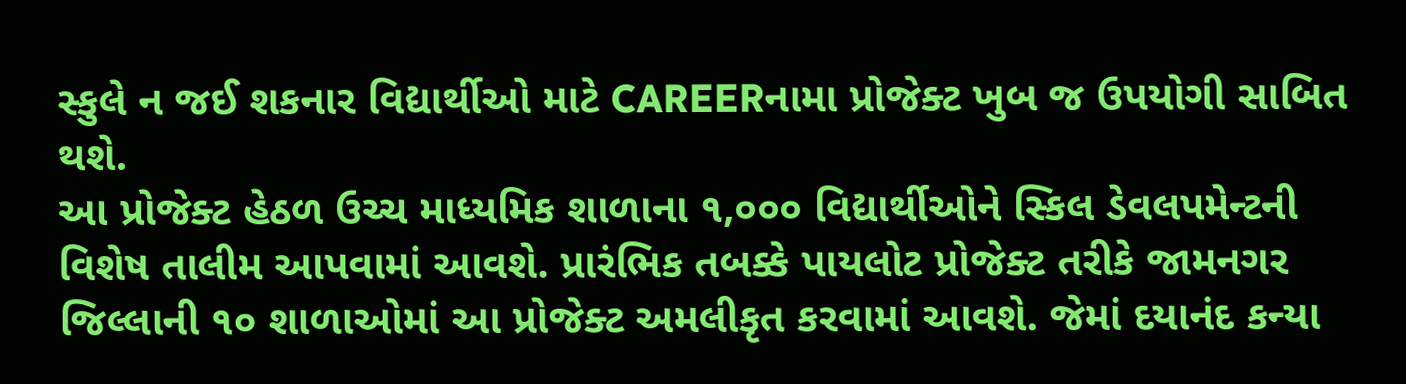સ્કુલે ન જઈ શકનાર વિદ્યાર્થીઓ માટે CAREERનામા પ્રોજેક્ટ ખુબ જ ઉપયોગી સાબિત થશે.
આ પ્રોજેક્ટ હેઠળ ઉચ્ચ માધ્યમિક શાળાના ૧,૦૦૦ વિદ્યાર્થીઓને સ્કિલ ડેવલપમેન્ટની વિશેષ તાલીમ આપવામાં આવશે. પ્રારંભિક તબક્કે પાયલોટ પ્રોજેક્ટ તરીકે જામનગર જિલ્લાની ૧૦ શાળાઓમાં આ પ્રોજેક્ટ અમલીકૃત કરવામાં આવશે. જેમાં દયાનંદ કન્યા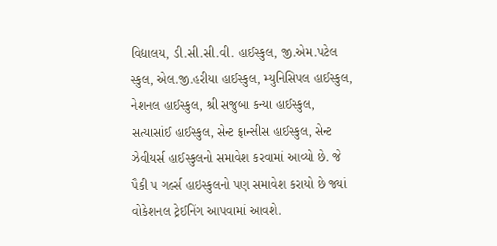વિદ્યાલય, ડી.સી.સી.વી. હાઈસ્કુલ, જી.એમ.પટેલ સ્કુલ, એલ.જી.હરીયા હાઈસ્કુલ, મ્યુનિસિપલ હાઈસ્કુલ, નેશનલ હાઈસ્કુલ, શ્રી સજુબા કન્યા હાઈસ્કુલ, સત્યાસાંઈ હાઈસ્કુલ, સેન્ટ ફ્રાન્સીસ હાઈસ્કુલ, સેન્ટ ઝેવીયર્સ હાઈસ્કુલનો સમાવેશ કરવામાં આવ્યો છે. જે પૈકી ૫ ગર્લ્સ હાઇસ્કુલનો પણ સમાવેશ કરાયો છે જ્યાં વોકેશનલ ટ્રેઈનિંગ આપવામાં આવશે.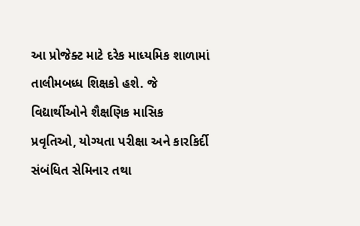આ પ્રોજેક્ટ માટે દરેક માધ્યમિક શાળામાં તાલીમબધ્ધ શિક્ષકો હશે. જે વિદ્યાર્થીઓને શૈક્ષણિક માસિક પ્રવૃતિઓ, યોગ્યતા પરીક્ષા અને કારકિર્દી સંબંધિત સેમિનાર તથા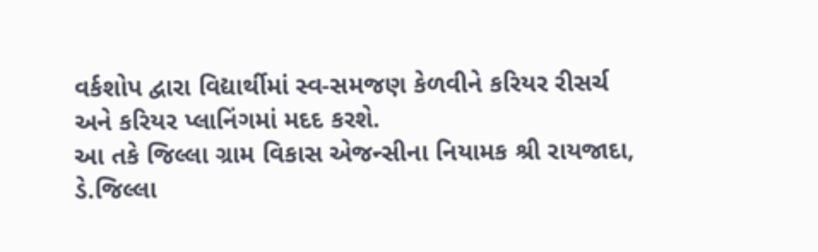વર્કશોપ દ્વારા વિદ્યાર્થીમાં સ્વ-સમજણ કેળવીને કરિયર રીસર્ચ અને કરિયર પ્લાનિંગમાં મદદ કરશે.
આ તકે જિલ્લા ગ્રામ વિકાસ એજન્સીના નિયામક શ્રી રાયજાદા, ડે.જિલ્લા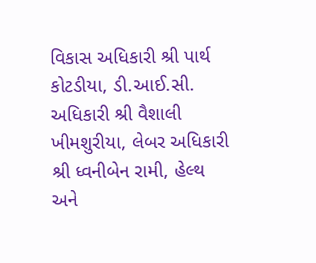વિકાસ અધિકારી શ્રી પાર્થ કોટડીયા, ડી.આઈ.સી. અધિકારી શ્રી વૈશાલી ખીમશુરીયા, લેબર અધિકારી શ્રી ધ્વનીબેન રામી, હેલ્થ અને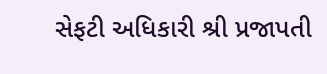સેફટી અધિકારી શ્રી પ્રજાપતી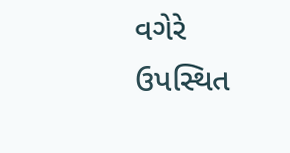વગેરે ઉપસ્થિત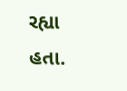રહ્યા હતા.